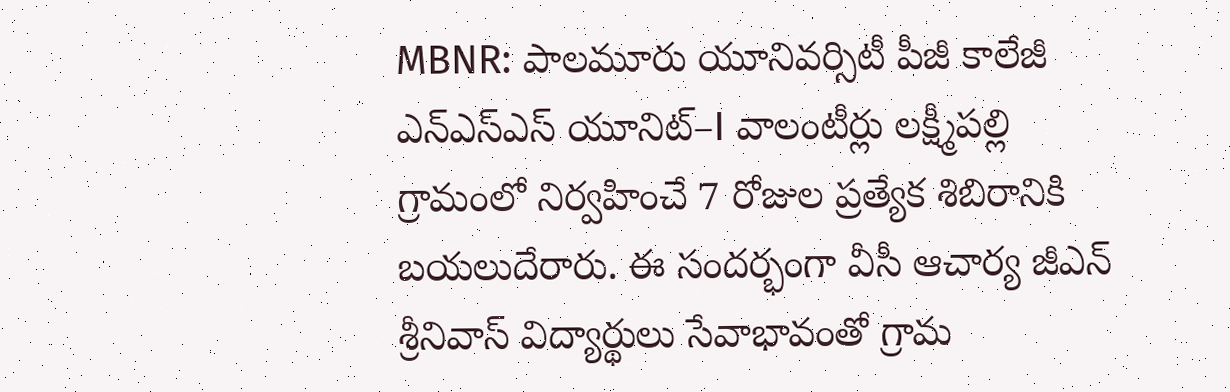MBNR: పాలమూరు యూనివర్సిటీ పీజీ కాలేజీ ఎన్ఎస్ఎస్ యూనిట్–I వాలంటీర్లు లక్ష్మీపల్లి గ్రామంలో నిర్వహించే 7 రోజుల ప్రత్యేక శిబిరానికి బయలుదేరారు. ఈ సందర్భంగా వీసీ ఆచార్య జీఎన్ శ్రీనివాస్ విద్యార్థులు సేవాభావంతో గ్రామ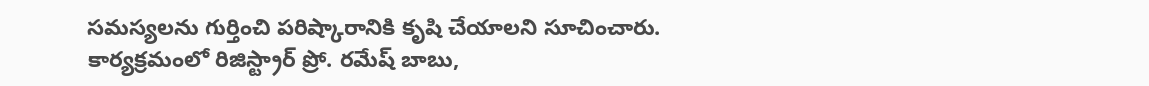సమస్యలను గుర్తించి పరిష్కారానికి కృషి చేయాలని సూచించారు. కార్యక్రమంలో రిజిస్ట్రార్ ప్రో. రమేష్ బాబు,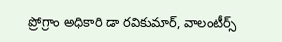ప్రోగ్రాం అధికారి డా రవికుమార్, వాలంటీర్స్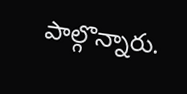పాల్గొన్నారు.